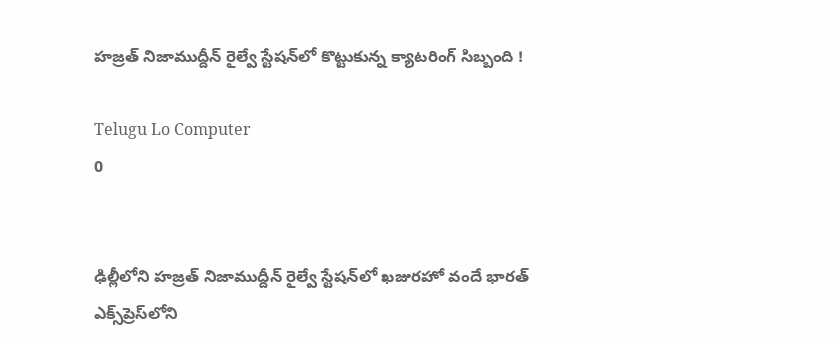హజ్రత్ నిజాముద్దీన్ రైల్వే స్టేషన్‌లో కొట్టుకున్న క్యాటరింగ్ సిబ్బంది !

Telugu Lo Computer
0


ఢిల్లీలోని హజ్రత్ నిజాముద్దీన్ రైల్వే స్టేషన్‌లో ఖజురహో వందే భారత్ ఎక్స్‌ప్రెస్‌లోని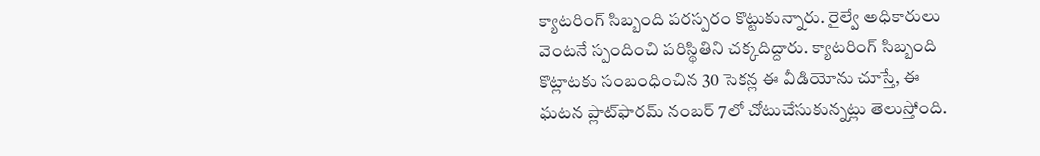క్యాటరింగ్ సిబ్బంది పరస్పరం కొట్టుకున్నారు. రైల్వే అధికారులు వెంటనే స్పందించి పరిస్థితిని చక్కదిద్దారు. క్యాటరింగ్‌ సిబ్బంది కొట్లాటకు సంబంధించిన 30 సెకన్ల ఈ వీడియోను చూస్తే, ఈ ఘటన ప్లాట్‌ఫారమ్ నంబర్ 7లో చోటుచేసుకున్నట్లు తెలుస్తోంది.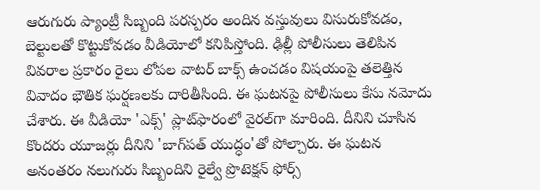ఆరుగురు ప్యాంట్రీ సిబ్బంది పరస్పరం అందిన వస్తువులు విసురుకోవడం, బెల్టులతో కొట్టుకోవడం వీడియోలో కనిపిస్తోంది. ఢిల్లీ పోలీసులు తెలిపిన వివరాల ప్రకారం రైలు లోపల వాటర్ బాక్స్ ఉంచడం విషయంపై తలెత్తిన వివాదం భౌతిక ఘర్షణలకు దారితీసింది. ఈ ఘటనపై పోలీసులు కేసు నమోదు చేశారు. ఈ వీడియో 'ఎక్స్‌' ప్లాట్‌ఫారంలో వైరల్‌గా మారింది. దీనిని చూసిన కొందరు యూజర్లు దీనిని 'బాగ్‌పత్ యుద్ధం'తో పోల్చారు. ఈ ఘటన అనంతరం నలుగురు సిబ్బందిని రైల్వే ప్రొటెక్షన్ ఫోర్స్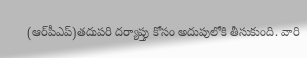(ఆర్‌పీఎప్‌)తదుపరి దర్యాప్తు కోసం అదుపులోకి తీసుకుంది. వారి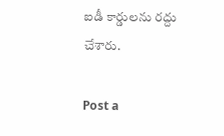ఐడీ కార్డులను రద్దు చేశారు.

Post a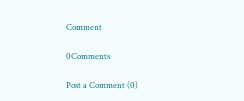Comment

0Comments

Post a Comment (0)